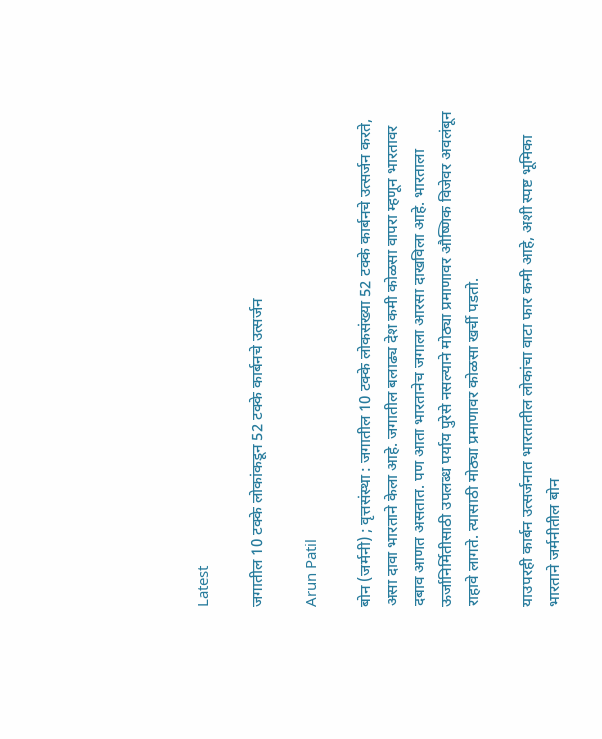Latest

जगातील 10 टक्के लोकांकडून 52 टक्के कार्बनचे उत्सर्जन

Arun Patil

बोन (जर्मनी) ; वृत्तसंस्था : जगातील 10 टक्के लोकसंख्या 52 टक्के कार्बनचे उत्सर्जन करते, असा दावा भारताने केला आहे. जगातील बलाढ्य देश कमी कोळसा वापरा म्हणून भारतावर दबाव आणत असतात. पण आता भारतानेच जगाला आरसा दाखविला आहे. भारताला ऊर्जानिर्मितीसाठी उपलब्ध पर्याय पुरेसे नसल्याने मोठ्या प्रमाणावर औष्णिक विजेवर अवलंबून राहावे लागते. त्यासाठी मोठ्या प्रमाणावर कोळसा खर्ची पडतो.

याउपरही कार्बन उत्सर्जनात भारतातील लोकांचा वाटा फार कमी आहे, अशी स्पष्ट भूमिका भारताने जर्मनीतील बोन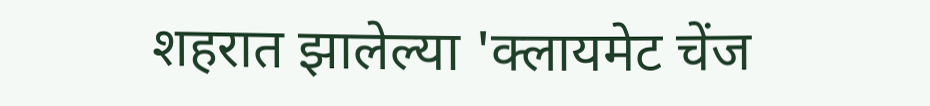शहरात झालेल्या 'क्लायमेट चेंज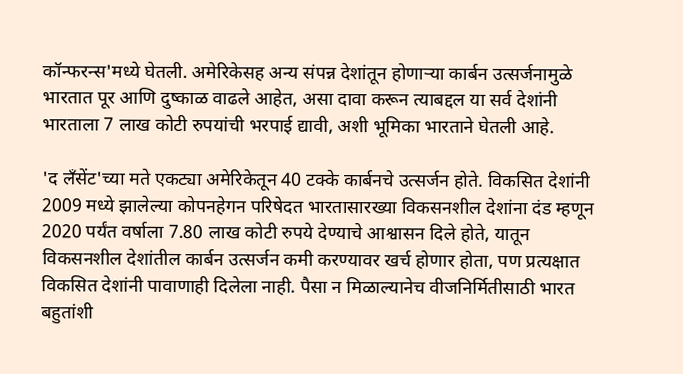कॉन्फरन्स'मध्ये घेतली. अमेरिकेसह अन्य संपन्न देशांतून होणार्‍या कार्बन उत्सर्जनामुळे भारतात पूर आणि दुष्काळ वाढले आहेत, असा दावा करून त्याबद्दल या सर्व देशांनी भारताला 7 लाख कोटी रुपयांची भरपाई द्यावी, अशी भूमिका भारताने घेतली आहे.

'द लँसेंट'च्या मते एकट्या अमेरिकेतून 40 टक्के कार्बनचे उत्सर्जन होते. विकसित देशांनी 2009 मध्ये झालेल्या कोपनहेगन परिषेदत भारतासारख्या विकसनशील देशांना दंड म्हणून 2020 पर्यंत वर्षाला 7.80 लाख कोटी रुपये देण्याचे आश्वासन दिले होते, यातून विकसनशील देशांतील कार्बन उत्सर्जन कमी करण्यावर खर्च होणार होता, पण प्रत्यक्षात विकसित देशांनी पावाणाही दिलेला नाही. पैसा न मिळाल्यानेच वीजनिर्मितीसाठी भारत बहुतांशी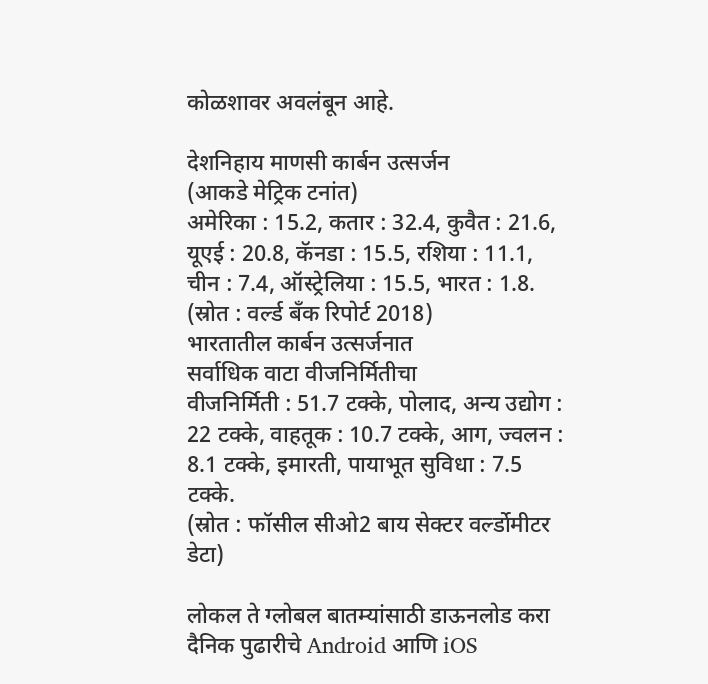कोळशावर अवलंबून आहे.

देशनिहाय माणसी कार्बन उत्सर्जन
(आकडे मेट्रिक टनांत)
अमेरिका : 15.2, कतार : 32.4, कुवैत : 21.6, यूएई : 20.8, कॅनडा : 15.5, रशिया : 11.1, चीन : 7.4, ऑस्ट्रेलिया : 15.5, भारत : 1.8.
(स्रोत : वर्ल्ड बँक रिपोर्ट 2018)
भारतातील कार्बन उत्सर्जनात
सर्वाधिक वाटा वीजनिर्मितीचा
वीजनिर्मिती : 51.7 टक्के, पोलाद, अन्य उद्योग : 22 टक्के, वाहतूक : 10.7 टक्के, आग, ज्वलन : 8.1 टक्के, इमारती, पायाभूत सुविधा : 7.5 टक्के.
(स्रोत : फॉसील सीओ2 बाय सेक्टर वर्ल्डोमीटर डेटा)

लोकल ते ग्लोबल बातम्यांसाठी डाऊनलोड करा दैनिक पुढारीचे Android आणि iOS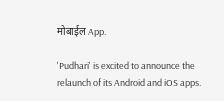मोबाईल App.

'Pudhari' is excited to announce the relaunch of its Android and iOS apps.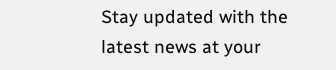Stay updated with the latest news at your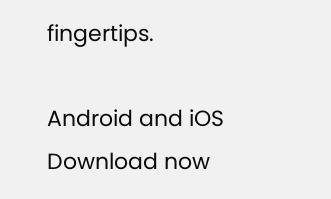fingertips.

Android and iOS Download now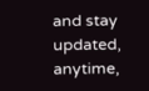and stay updated, anytime,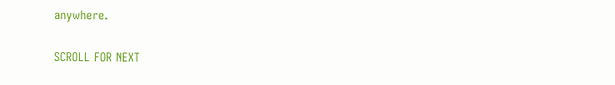anywhere.

SCROLL FOR NEXT